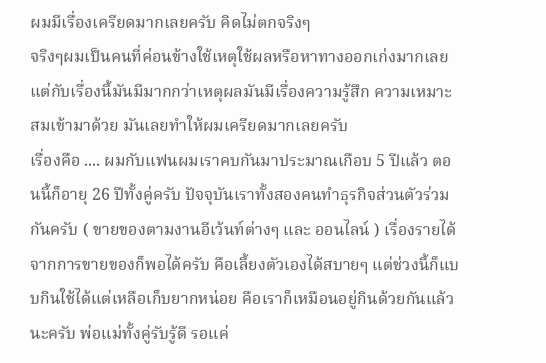ผมมีเรื่องเครียดมากเลยครับ คิดไม่ตกจริงๆ
จริงๆผมเป็นคนที่ค่อนข้างใช้เหตุใช้ผลหรือหาทางออกเก่งมากเลย แต่กับเรื่องนี้มันมีมากกว่าเหตุผลมันมีเรื่องความรู้สึก ความเหมาะสมเข้ามาด้วย มันเลยทำให้ผมเครียดมากเลยครับ
เรื่องคือ .... ผมกับแฟนผมเราคบกันมาประมาณเกือบ 5 ปีแล้ว ตอนนี้ก็อายุ 26 ปีทั้งคู่ครับ ปัจจุบันเราทั้งสองคนทำธุรกิจส่วนตัวร่วมกันครับ ( ขายของตามงานอีเว้นท์ต่างๆ และ ออนไลน์ ) เรื่องรายได้จากการขายของก็พอได้ครับ คือเลี้ยงตัวเองได้สบายๆ แต่ช่วงนี้ก็แบบกินใช้ได้แต่เหลือเก็บยากหน่อย คือเราก็เหมือนอยู่กินด้วยกันแล้วนะครับ พ่อแม่ทั้งคู่รับรู้ดี รอแค่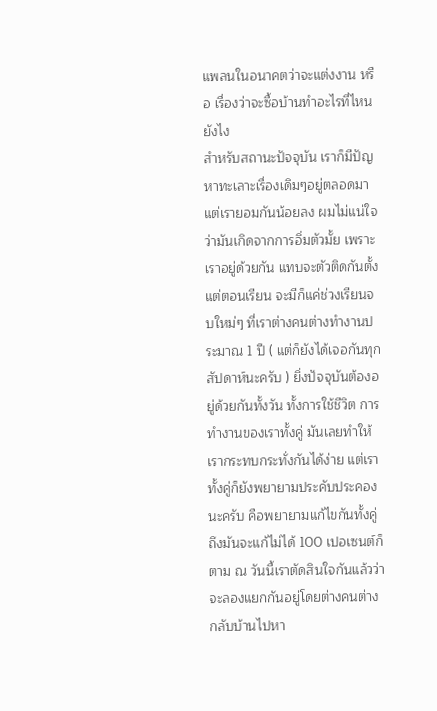แพลนในอนาคตว่าจะแต่งงาน หรือ เรื่องว่าจะซื้อบ้านทำอะไรที่ไหนยังไง
สำหรับสถานะปัจจุบัน เราก็มีปัญหาทะเลาะเรื่องเดิมๆอยู่ตลอดมา แต่เรายอมกันน้อยลง ผมไม่แน่ใจว่ามันเกิดจากการอิ่มตัวมั้ย เพราะเราอยู่ด้วยกัน แทบจะตัวติดกันตั้งแต่ตอนเรียน จะมีก็แค่ช่วงเรียนจบใหม่ๆ ที่เราต่างคนต่างทำงานประมาณ 1 ปี ( แต่ก็ยังได้เจอกันทุกสัปดาห์นะครับ ) ยิ่งปัจจุบันต้องอยู่ด้วยกันทั้งวัน ทั้งการใช้ชีวิต การทำงานของเราทั้งคู่ มันเลยทำให้เรากระทบกระทั่งกันได้ง่าย แต่เราทั้งคู่ก็ยังพยายามประคับประคองนะครับ คือพยายามแก้ไขกันทั้งคู่ ถึงมันจะแก้ไม่ได้ 100 เปอเซนต์ก็ตาม ณ วันนี้เราตัดสินใจกันแล้วว่าจะลองแยกกันอยู่โดยต่างคนต่างกลับบ้านไปหา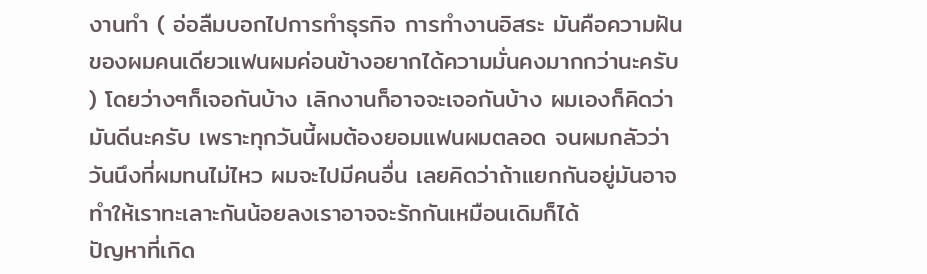งานทำ ( อ่อลืมบอกไปการทำธุรกิจ การทำงานอิสระ มันคือความฝันของผมคนเดียวแฟนผมค่อนข้างอยากได้ความมั่นคงมากกว่านะครับ ) โดยว่างๆก็เจอกันบ้าง เลิกงานก็อาจจะเจอกันบ้าง ผมเองก็คิดว่ามันดีนะครับ เพราะทุกวันนี้ผมต้องยอมแฟนผมตลอด จนผมกลัวว่าวันนึงที่ผมทนไม่ไหว ผมจะไปมีคนอื่น เลยคิดว่าถ้าแยกกันอยู่มันอาจทำให้เราทะเลาะกันน้อยลงเราอาจจะรักกันเหมือนเดิมก็ได้
ปัญหาที่เกิด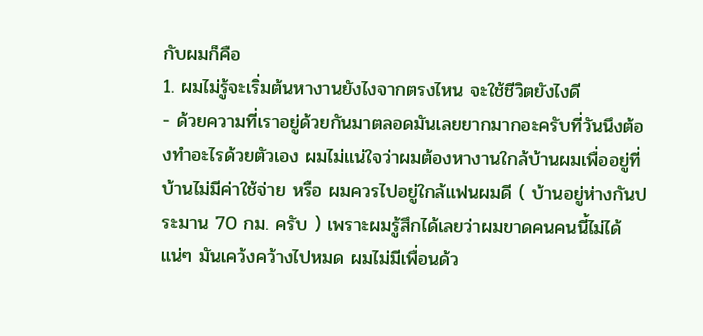กับผมก็คือ
1. ผมไม่รู้จะเริ่มต้นหางานยังไงจากตรงไหน จะใช้ชีวิตยังไงดี
- ด้วยความที่เราอยู่ด้วยกันมาตลอดมันเลยยากมากอะครับที่วันนึงต้องทำอะไรด้วยตัวเอง ผมไม่แน่ใจว่าผมต้องหางานใกล้บ้านผมเพื่ออยู่ที่บ้านไม่มีค่าใช้จ่าย หรือ ผมควรไปอยู่ใกล้แฟนผมดี ( บ้านอยู่ห่างกันประมาน 70 กม. ครับ ) เพราะผมรู้สึกได้เลยว่าผมขาดคนคนนี้ไม่ได้แน่ๆ มันเคว้งคว้างไปหมด ผมไม่มีเพื่อนด้ว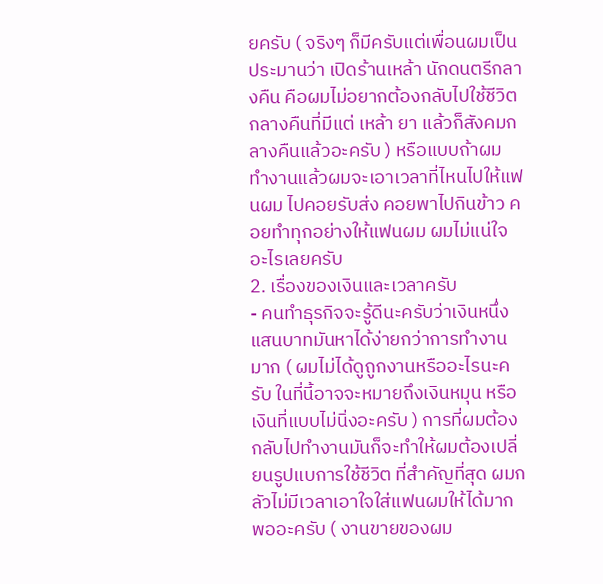ยครับ ( จริงๆ ก็มีครับแต่เพื่อนผมเป็นประมานว่า เปิดร้านเหล้า นักดนตรีกลางคืน คือผมไม่อยากต้องกลับไปใช้ชีวิตกลางคืนที่มีแต่ เหล้า ยา แล้วก็สังคมกลางคืนแล้วอะครับ ) หรือแบบถ้าผม ทำงานแล้วผมจะเอาเวลาที่ไหนไปให้แฟนผม ไปคอยรับส่ง คอยพาไปกินข้าว คอยทำทุกอย่างให้แฟนผม ผมไม่แน่ใจอะไรเลยครับ
2. เรื่องของเงินและเวลาครับ
- คนทำธุรกิจจะรู้ดีนะครับว่าเงินหนึ่งแสนบาทมันหาได้ง่ายกว่าการทำงานมาก ( ผมไม่ได้ดูถูกงานหรืออะไรนะครับ ในที่นี้อาจจะหมายถึงเงินหมุน หรือ เงินที่แบบไม่นิ่งอะครับ ) การที่ผมต้องกลับไปทำงานมันก็จะทำให้ผมต้องเปลี่ยนรูปแบการใช้ชีวิต ที่สำคัญที่สุด ผมกลัวไม่มีเวลาเอาใจใส่แฟนผมให้ได้มากพออะครับ ( งานขายของผม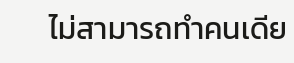ไม่สามารถทำคนเดีย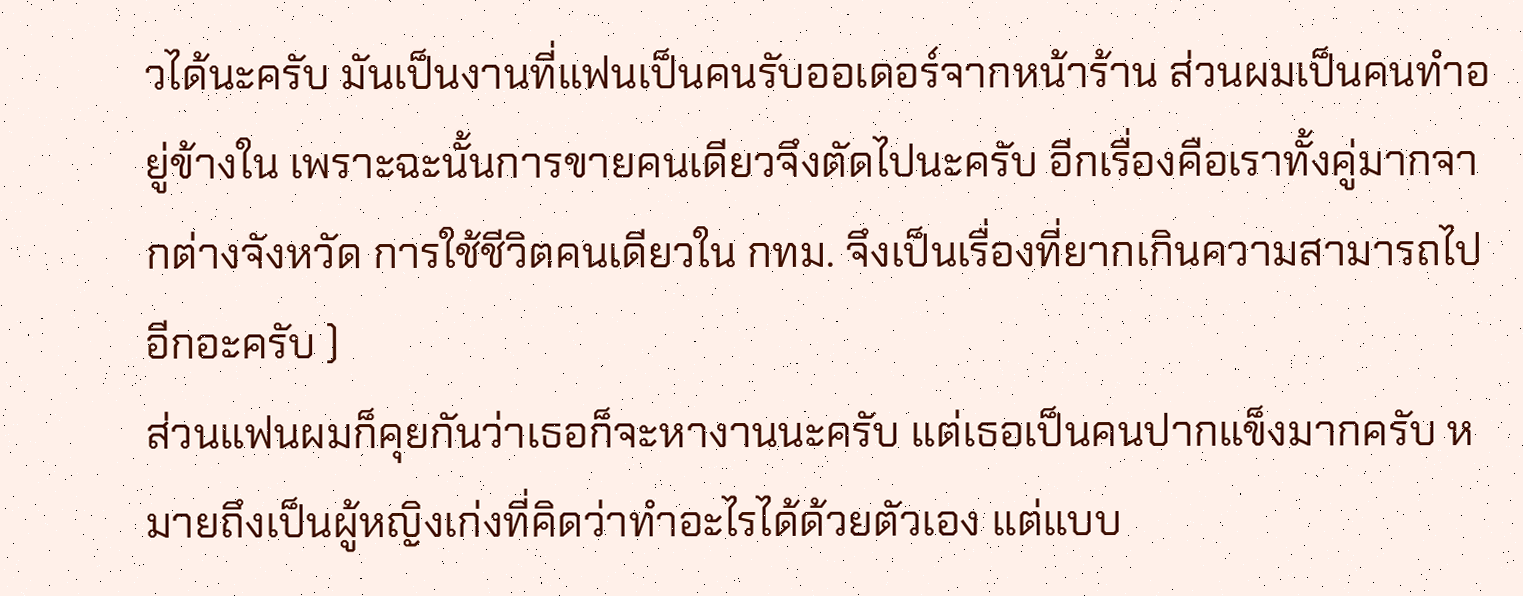วได้นะครับ มันเป็นงานที่แฟนเป็นคนรับออเดอร์จากหน้าร้าน ส่วนผมเป็นคนทำอยู่ข้างใน เพราะฉะนั้นการขายคนเดียวจึงตัดไปนะครับ อีกเรื่องคือเราทั้งคู่มากจากต่างจังหวัด การใช้ชีวิตคนเดียวใน กทม. จึงเป็นเรื่องที่ยากเกินความสามารถไปอีกอะครับ )
ส่วนแฟนผมก็คุยกันว่าเธอก็จะหางานนะครับ แต่เธอเป็นคนปากแข็งมากครับ หมายถึงเป็นผู้หญิงเก่งที่คิดว่าทำอะไรได้ด้วยตัวเอง แต่แบบ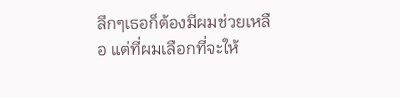ลึกๆเธอก็ต้องมีผมช่วยเหลือ แต่ที่ผมเลือกที่จะให้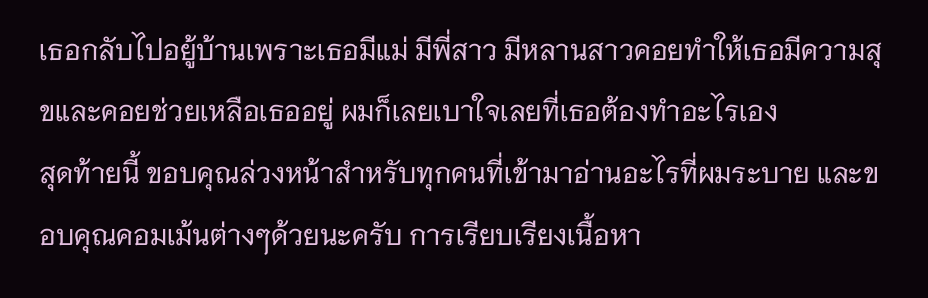เธอกลับไปอยู้บ้านเพราะเธอมีแม่ มีพี่สาว มีหลานสาวคอยทำให้เธอมีความสุขและคอยช่วยเหลือเธออยู่ ผมก็เลยเบาใจเลยที่เธอต้องทำอะไรเอง
สุดท้ายนี้ ขอบคุณล่วงหน้าสำหรับทุกคนที่เข้ามาอ่านอะไรที่ผมระบาย และขอบคุณคอมเม้นต่างๆด้วยนะครับ การเรียบเรียงเนื้อหา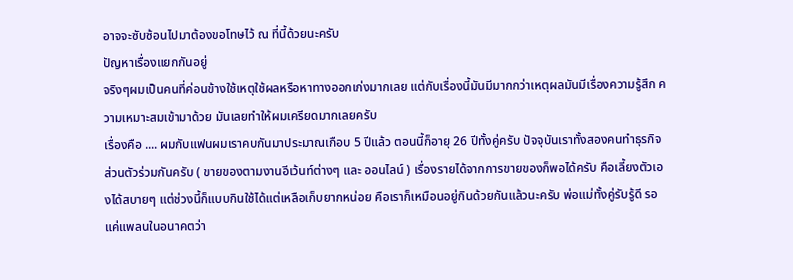อาจจะซับซ้อนไปมาต้องขอโทษไว้ ณ ที่นี้ด้วยนะครับ
ปัญหาเรื่องแยกกันอยู่
จริงๆผมเป็นคนที่ค่อนข้างใช้เหตุใช้ผลหรือหาทางออกเก่งมากเลย แต่กับเรื่องนี้มันมีมากกว่าเหตุผลมันมีเรื่องความรู้สึก ความเหมาะสมเข้ามาด้วย มันเลยทำให้ผมเครียดมากเลยครับ
เรื่องคือ .... ผมกับแฟนผมเราคบกันมาประมาณเกือบ 5 ปีแล้ว ตอนนี้ก็อายุ 26 ปีทั้งคู่ครับ ปัจจุบันเราทั้งสองคนทำธุรกิจส่วนตัวร่วมกันครับ ( ขายของตามงานอีเว้นท์ต่างๆ และ ออนไลน์ ) เรื่องรายได้จากการขายของก็พอได้ครับ คือเลี้ยงตัวเองได้สบายๆ แต่ช่วงนี้ก็แบบกินใช้ได้แต่เหลือเก็บยากหน่อย คือเราก็เหมือนอยู่กินด้วยกันแล้วนะครับ พ่อแม่ทั้งคู่รับรู้ดี รอแค่แพลนในอนาคตว่า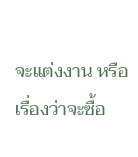จะแต่งงาน หรือ เรื่องว่าจะซื้อ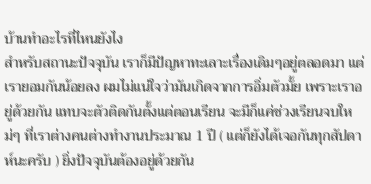บ้านทำอะไรที่ไหนยังไง
สำหรับสถานะปัจจุบัน เราก็มีปัญหาทะเลาะเรื่องเดิมๆอยู่ตลอดมา แต่เรายอมกันน้อยลง ผมไม่แน่ใจว่ามันเกิดจากการอิ่มตัวมั้ย เพราะเราอยู่ด้วยกัน แทบจะตัวติดกันตั้งแต่ตอนเรียน จะมีก็แค่ช่วงเรียนจบใหม่ๆ ที่เราต่างคนต่างทำงานประมาณ 1 ปี ( แต่ก็ยังได้เจอกันทุกสัปดาห์นะครับ ) ยิ่งปัจจุบันต้องอยู่ด้วยกัน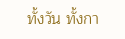ทั้งวัน ทั้งกา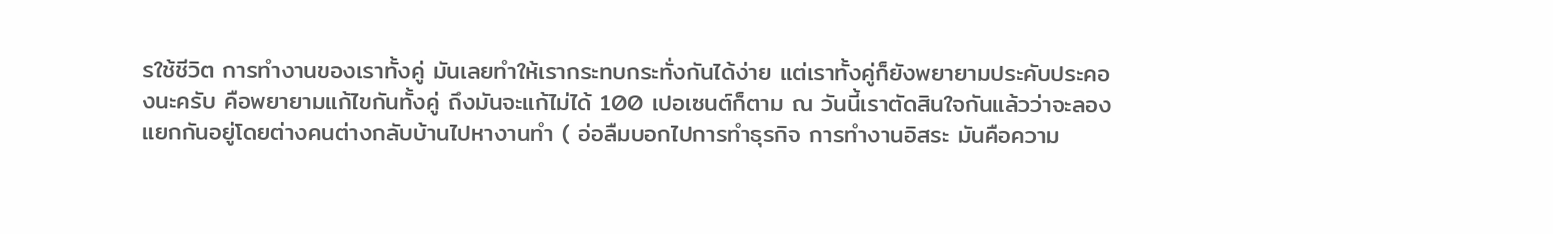รใช้ชีวิต การทำงานของเราทั้งคู่ มันเลยทำให้เรากระทบกระทั่งกันได้ง่าย แต่เราทั้งคู่ก็ยังพยายามประคับประคองนะครับ คือพยายามแก้ไขกันทั้งคู่ ถึงมันจะแก้ไม่ได้ 100 เปอเซนต์ก็ตาม ณ วันนี้เราตัดสินใจกันแล้วว่าจะลองแยกกันอยู่โดยต่างคนต่างกลับบ้านไปหางานทำ ( อ่อลืมบอกไปการทำธุรกิจ การทำงานอิสระ มันคือความ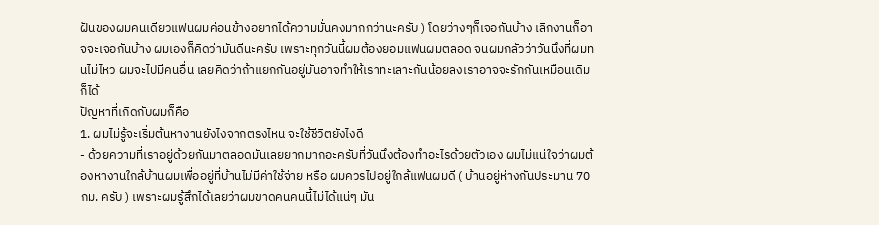ฝันของผมคนเดียวแฟนผมค่อนข้างอยากได้ความมั่นคงมากกว่านะครับ ) โดยว่างๆก็เจอกันบ้าง เลิกงานก็อาจจะเจอกันบ้าง ผมเองก็คิดว่ามันดีนะครับ เพราะทุกวันนี้ผมต้องยอมแฟนผมตลอด จนผมกลัวว่าวันนึงที่ผมทนไม่ไหว ผมจะไปมีคนอื่น เลยคิดว่าถ้าแยกกันอยู่มันอาจทำให้เราทะเลาะกันน้อยลงเราอาจจะรักกันเหมือนเดิมก็ได้
ปัญหาที่เกิดกับผมก็คือ
1. ผมไม่รู้จะเริ่มต้นหางานยังไงจากตรงไหน จะใช้ชีวิตยังไงดี
- ด้วยความที่เราอยู่ด้วยกันมาตลอดมันเลยยากมากอะครับที่วันนึงต้องทำอะไรด้วยตัวเอง ผมไม่แน่ใจว่าผมต้องหางานใกล้บ้านผมเพื่ออยู่ที่บ้านไม่มีค่าใช้จ่าย หรือ ผมควรไปอยู่ใกล้แฟนผมดี ( บ้านอยู่ห่างกันประมาน 70 กม. ครับ ) เพราะผมรู้สึกได้เลยว่าผมขาดคนคนนี้ไม่ได้แน่ๆ มัน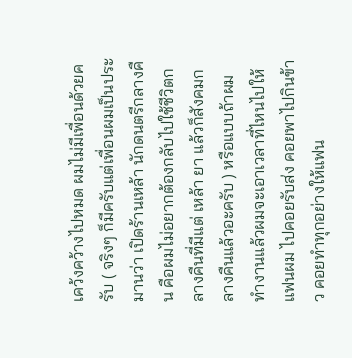เคว้งคว้างไปหมด ผมไม่มีเพื่อนด้วยครับ ( จริงๆ ก็มีครับแต่เพื่อนผมเป็นประมานว่า เปิดร้านเหล้า นักดนตรีกลางคืน คือผมไม่อยากต้องกลับไปใช้ชีวิตกลางคืนที่มีแต่ เหล้า ยา แล้วก็สังคมกลางคืนแล้วอะครับ ) หรือแบบถ้าผม ทำงานแล้วผมจะเอาเวลาที่ไหนไปให้แฟนผม ไปคอยรับส่ง คอยพาไปกินข้าว คอยทำทุกอย่างให้แฟน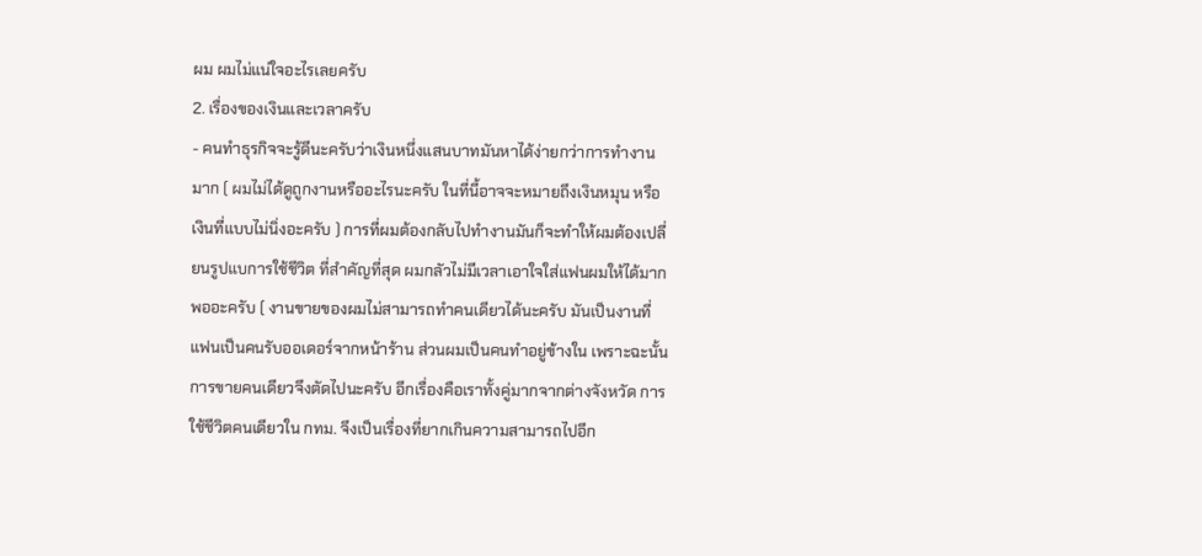ผม ผมไม่แน่ใจอะไรเลยครับ
2. เรื่องของเงินและเวลาครับ
- คนทำธุรกิจจะรู้ดีนะครับว่าเงินหนึ่งแสนบาทมันหาได้ง่ายกว่าการทำงานมาก ( ผมไม่ได้ดูถูกงานหรืออะไรนะครับ ในที่นี้อาจจะหมายถึงเงินหมุน หรือ เงินที่แบบไม่นิ่งอะครับ ) การที่ผมต้องกลับไปทำงานมันก็จะทำให้ผมต้องเปลี่ยนรูปแบการใช้ชีวิต ที่สำคัญที่สุด ผมกลัวไม่มีเวลาเอาใจใส่แฟนผมให้ได้มากพออะครับ ( งานขายของผมไม่สามารถทำคนเดียวได้นะครับ มันเป็นงานที่แฟนเป็นคนรับออเดอร์จากหน้าร้าน ส่วนผมเป็นคนทำอยู่ข้างใน เพราะฉะนั้นการขายคนเดียวจึงตัดไปนะครับ อีกเรื่องคือเราทั้งคู่มากจากต่างจังหวัด การใช้ชีวิตคนเดียวใน กทม. จึงเป็นเรื่องที่ยากเกินความสามารถไปอีก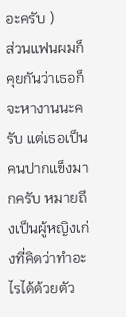อะครับ )
ส่วนแฟนผมก็คุยกันว่าเธอก็จะหางานนะครับ แต่เธอเป็นคนปากแข็งมากครับ หมายถึงเป็นผู้หญิงเก่งที่คิดว่าทำอะไรได้ด้วยตัว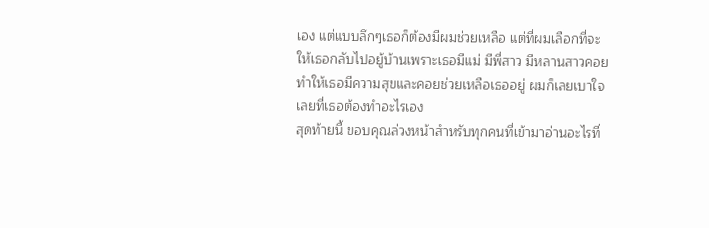เอง แต่แบบลึกๆเธอก็ต้องมีผมช่วยเหลือ แต่ที่ผมเลือกที่จะให้เธอกลับไปอยู้บ้านเพราะเธอมีแม่ มีพี่สาว มีหลานสาวคอยทำให้เธอมีความสุขและคอยช่วยเหลือเธออยู่ ผมก็เลยเบาใจเลยที่เธอต้องทำอะไรเอง
สุดท้ายนี้ ขอบคุณล่วงหน้าสำหรับทุกคนที่เข้ามาอ่านอะไรที่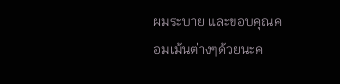ผมระบาย และขอบคุณคอมเม้นต่างๆด้วยนะค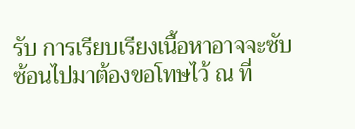รับ การเรียบเรียงเนื้อหาอาจจะซับซ้อนไปมาต้องขอโทษไว้ ณ ที่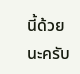นี้ด้วยนะครับ